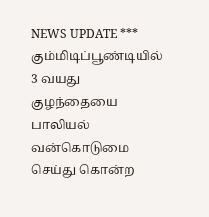NEWS UPDATE *** கும்மிடிப்பூண்டியில் 3 வயது குழந்தையை பாலியல் வன்கொடுமை செய்து கொன்ற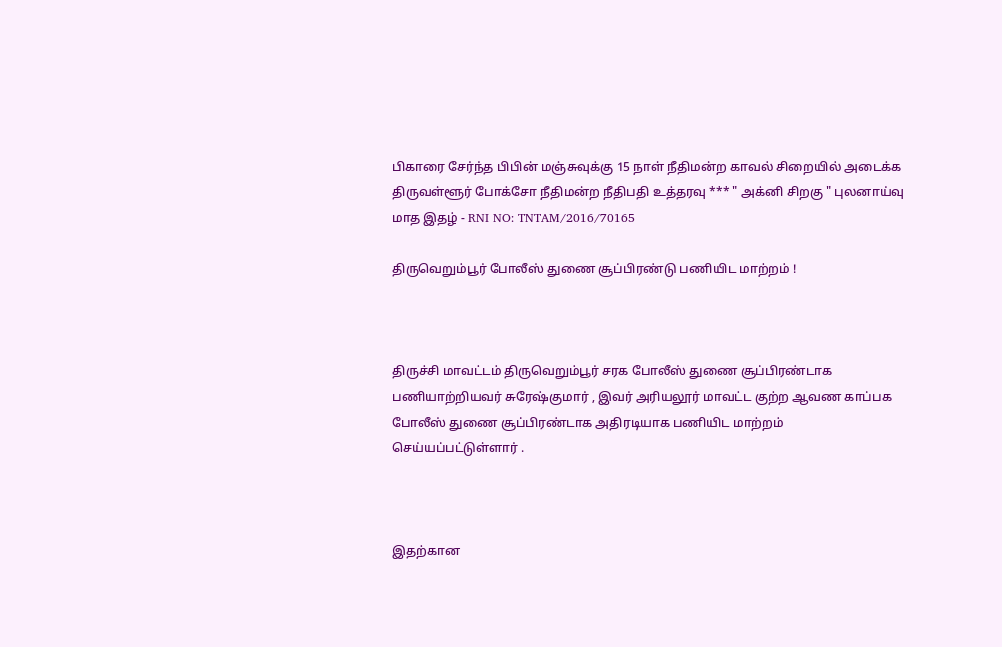பிகாரை சேர்ந்த பிபின் மஞ்சுவுக்கு 15 நாள் நீதிமன்ற காவல் சிறையில் அடைக்க திருவள்ளூர் போக்சோ நீதிமன்ற நீதிபதி உத்தரவு *** " அக்னி சிறகு " புலனாய்வு மாத இதழ் - RNI NO: TNTAM/2016/70165

திருவெறும்பூர் போலீஸ் துணை சூப்பிரண்டு பணியிட மாற்றம் !



திருச்சி மாவட்டம் திருவெறும்பூர் சரக போலீஸ் துணை சூப்பிரண்டாக பணியாற்றியவர் சுரேஷ்குமார் , இவர் அரியலூர் மாவட்ட குற்ற ஆவண காப்பக போலீஸ் துணை சூப்பிரண்டாக அதிரடியாக பணியிட மாற்றம் செய்யப்பட்டுள்ளார் .



இதற்கான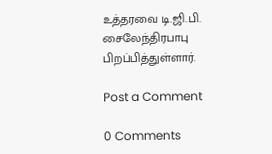உத்தரவை டி.ஜி.பி. சைலேந்திரபாபு பிறப்பித்துள்ளார்.

Post a Comment

0 Comments